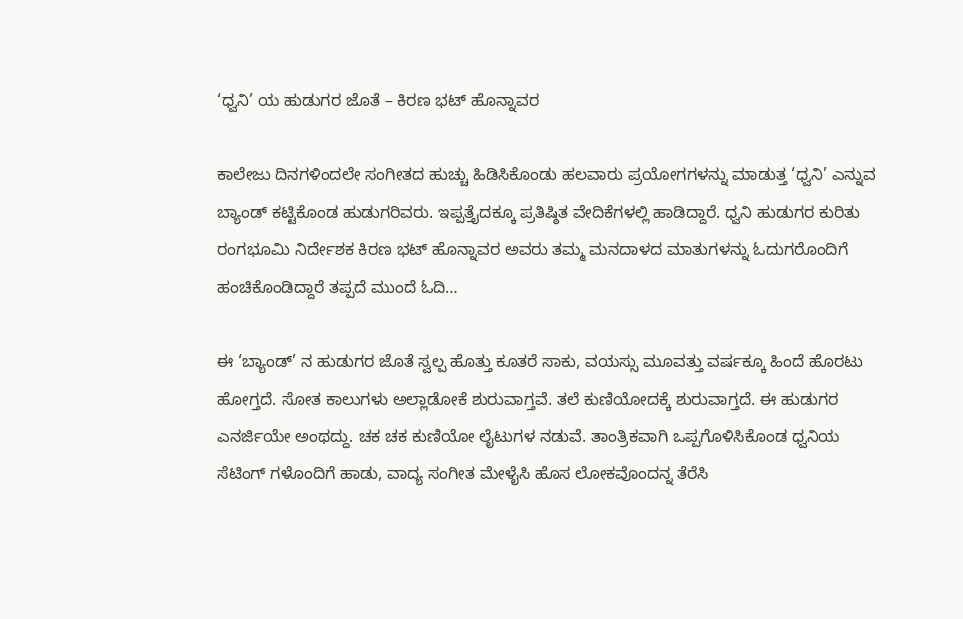‘ಧ್ವನಿ’ ಯ ಹುಡುಗರ ಜೊತೆ – ಕಿರಣ ಭಟ್ ಹೊನ್ನಾವರ

ಕಾಲೇಜು ದಿನಗಳಿಂದಲೇ ಸಂಗೀತದ ಹುಚ್ಚು ಹಿಡಿಸಿಕೊಂಡು ಹಲವಾರು ಪ್ರಯೋಗಗಳನ್ನು ಮಾಡುತ್ತ ‘ಧ್ವನಿ’ ಎನ್ನುವ ಬ್ಯಾಂಡ್ ಕಟ್ಟಿಕೊಂಡ ಹುಡುಗರಿವರು. ಇಪ್ಪತ್ತೈದಕ್ಕೂ ಪ್ರತಿಷ್ಠಿತ ವೇದಿಕೆಗಳಲ್ಲಿ ಹಾಡಿದ್ದಾರೆ. ಧ್ವನಿ ಹುಡುಗರ ಕುರಿತು ರಂಗಭೂಮಿ ನಿರ್ದೇಶಕ ಕಿರಣ ಭಟ್ ಹೊನ್ನಾವರ ಅವರು ತಮ್ಮ ಮನದಾಳದ ಮಾತುಗಳನ್ನು ಓದುಗರೊಂದಿಗೆ ಹಂಚಿಕೊಂಡಿದ್ದಾರೆ ತಪ್ಪದೆ ಮುಂದೆ ಓದಿ…

ಈ ‘ಬ್ಯಾಂಡ್’ ನ‌ ಹುಡುಗರ ಜೊತೆ ಸ್ವಲ್ಪ ಹೊತ್ತು ಕೂತರೆ ಸಾಕು, ವಯಸ್ಸು ಮೂವತ್ತು ವರ್ಷಕ್ಕೂ ಹಿಂದೆ ಹೊರಟು ಹೋಗ್ತದೆ. ಸೋತ ಕಾಲುಗಳು ಅಲ್ಲಾಡೋಕೆ ಶುರುವಾಗ್ತವೆ. ತಲೆ ಕುಣಿಯೋದಕ್ಕೆ ಶುರುವಾಗ್ತದೆ. ಈ ಹುಡುಗರ ಎನರ್ಜಿಯೇ ಅಂಥದ್ದು. ಚಕ ಚಕ ಕುಣಿಯೋ ಲೈಟುಗಳ ನಡುವೆ. ತಾಂತ್ರಿಕವಾಗಿ ಒಪ್ಪಗೊಳಿಸಿಕೊಂಡ ಧ್ವನಿಯ ಸೆಟಿಂಗ್ ಗಳೊಂದಿಗೆ ಹಾಡು, ವಾದ್ಯ ಸಂಗೀತ ಮೇಳೈಸಿ ಹೊಸ ಲೋಕವೊಂದನ್ನ ತೆರೆಸಿ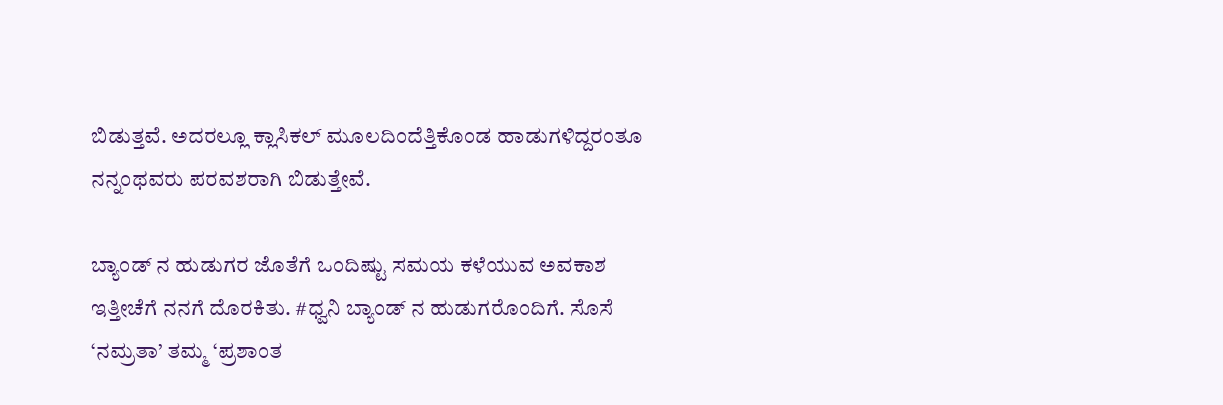ಬಿಡುತ್ತವೆ. ಅದರಲ್ಲೂ ಕ್ಲಾಸಿಕಲ್ ಮೂಲದಿಂದೆತ್ತಿಕೊಂಡ ಹಾಡುಗಳಿದ್ದರಂತೂ ನನ್ನಂಥವರು ಪರವಶರಾಗಿ ಬಿಡುತ್ತೇವೆ.

ಬ್ಯಾಂಡ್ ನ ಹುಡುಗರ ಜೊತೆಗೆ ಒಂದಿಷ್ಟು ಸಮಯ ಕಳೆಯುವ ಅವಕಾಶ ಇತ್ತೀಚೆಗೆ ನನಗೆ ದೊರಕಿತು. #ಧ್ವನಿ ಬ್ಯಾಂಡ್ ನ ಹುಡುಗರೊಂದಿಗೆ. ಸೊಸೆ ‘ನಮ್ರತಾ’ ತಮ್ಮ ‘ಪ್ರಶಾಂತ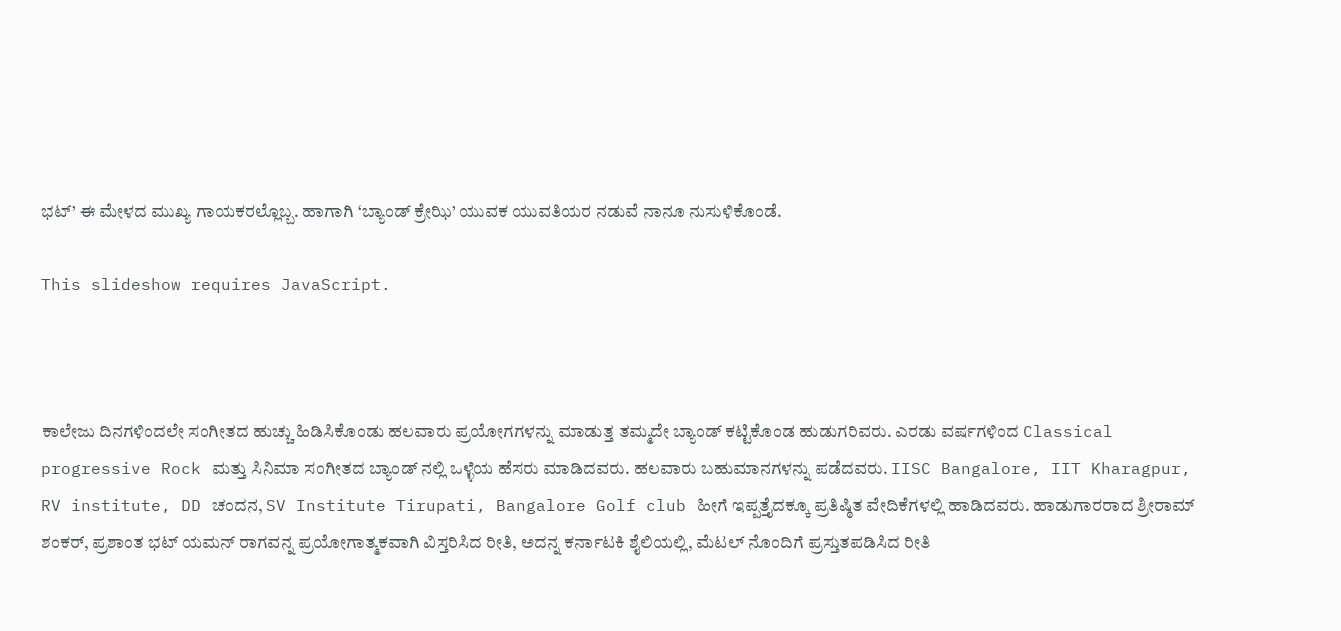ಭಟ್’ ಈ ಮೇಳದ ಮುಖ್ಯ ಗಾಯಕರಲ್ಲೊಬ್ಬ. ಹಾಗಾಗಿ ‘ಬ್ಯಾಂಡ್ ಕ್ರೇಝಿ’ ಯುವಕ ಯುವತಿಯರ ನಡುವೆ ನಾನೂ ನುಸುಳಿಕೊಂಡೆ.

This slideshow requires JavaScript.



ಕಾಲೇಜು ದಿನಗಳಿಂದಲೇ ಸಂಗೀತದ ಹುಚ್ಚು ಹಿಡಿಸಿಕೊಂಡು ಹಲವಾರು ಪ್ರಯೋಗಗಳನ್ನು ಮಾಡುತ್ತ ತಮ್ಮದೇ ಬ್ಯಾಂಡ್ ಕಟ್ಟಿಕೊಂಡ ಹುಡುಗರಿವರು. ಎರಡು ವರ್ಷಗಳಿಂದ Classical progressive Rock ಮತ್ತು ಸಿನಿಮಾ ಸಂಗೀತದ ಬ್ಯಾಂಡ್ ನಲ್ಲಿ ಒಳ್ಳೆಯ ಹೆಸರು ಮಾಡಿದವರು. ಹಲವಾರು ಬಹುಮಾನಗಳನ್ನು ಪಡೆದವರು. IISC Bangalore, IIT Kharagpur, RV institute, DD ಚಂದನ, SV Institute Tirupati, Bangalore Golf club ಹೀಗೆ ಇಪ್ಪತ್ತೈದಕ್ಕೂ ಪ್ರತಿಷ್ಠಿತ ವೇದಿಕೆಗಳಲ್ಲಿ ಹಾಡಿದವರು. ಹಾಡುಗಾರರಾದ ಶ್ರೀರಾಮ್ ಶಂಕರ್, ಪ್ರಶಾಂತ ಭಟ್ ಯಮನ್ ರಾಗವನ್ನ ಪ್ರಯೋಗಾತ್ಮಕವಾಗಿ ವಿಸ್ತರಿಸಿದ ರೀತಿ, ಅದನ್ನ ಕರ್ನಾಟಕಿ ಶೈಲಿಯಲ್ಲಿ, ಮೆಟಲ್ ನೊಂದಿಗೆ ಪ್ರಸ್ತುತಪಡಿಸಿದ ರೀತಿ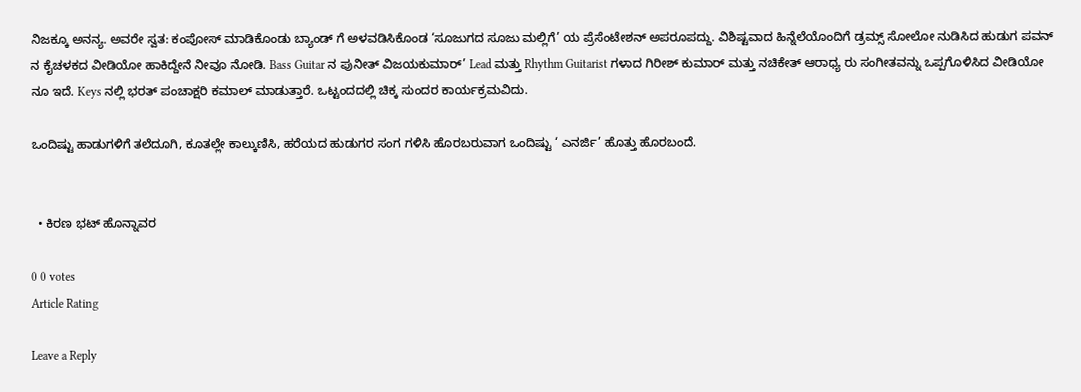ನಿಜಕ್ಕೂ ಅನನ್ಯ. ಅವರೇ ಸ್ವತ: ಕಂಪೋಸ್ ಮಾಡಿಕೊಂಡು ಬ್ಯಾಂಡ್ ಗೆ ಅಳವಡಿಸಿಕೊಂಡ ‘ಸೂಜುಗದ ಸೂಜು ಮಲ್ಲಿಗೆ’ ಯ ಪ್ರೆಸೆಂಟೇಶನ್ ಅಪರೂಪದ್ದು. ವಿಶಿಷ್ಟವಾದ ಹಿನ್ನೆಲೆಯೊಂದಿಗೆ ಡ್ರಮ್ಸ್ ಸೋಲೋ ನುಡಿಸಿದ ಹುಡುಗ ಪವನ್ ನ ಕೈಚಳಕದ ವೀಡಿಯೋ ಹಾಕಿದ್ದೇನೆ ನೀವೂ ನೋಡಿ. Bass Guitar ನ ಪುನೀತ್ ವಿಜಯಕುಮಾರ್’ Lead ಮತ್ತು Rhythm Guitarist ಗಳಾದ ಗಿರೀಶ್ ಕುಮಾರ್ ಮತ್ತು ನಚಿಕೇತ್ ಆರಾಧ್ಯ ರು ಸಂಗೀತವನ್ನು ಒಪ್ಪಗೊಳಿಸಿದ ವೀಡಿಯೋ ನೂ ಇದೆ. Keys ನಲ್ಲಿ ಭರತ್ ಪಂಚಾಕ್ಷರಿ ಕಮಾಲ್ ಮಾಡುತ್ತಾರೆ. ಒಟ್ಟಂದದಲ್ಲಿ ಚಿಕ್ಕ ಸುಂದರ ಕಾರ್ಯಕ್ರಮವಿದು.

ಒಂದಿಷ್ಟು ಹಾಡುಗಳಿಗೆ ತಲೆದೂಗಿ, ಕೂತಲ್ಲೇ ಕಾಲ್ಕುಣಿಸಿ, ಹರೆಯದ ಹುಡುಗರ ಸಂಗ ಗಳಿಸಿ ಹೊರಬರುವಾಗ ಒಂದಿಷ್ಟು ‘ ಎನರ್ಜಿ’ ಹೊತ್ತು ಹೊರಬಂದೆ.


  • ಕಿರಣ ಭಟ್ ಹೊನ್ನಾವರ

0 0 votes
Article Rating

Leave a Reply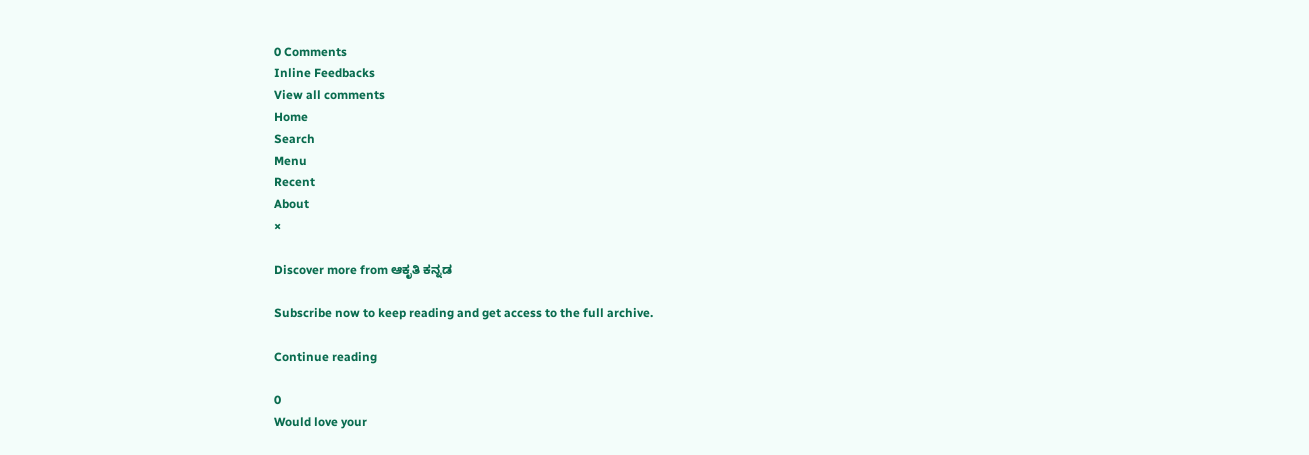0 Comments
Inline Feedbacks
View all comments
Home
Search
Menu
Recent
About
×

Discover more from ಆಕೃತಿ ಕನ್ನಡ

Subscribe now to keep reading and get access to the full archive.

Continue reading

0
Would love your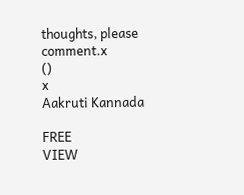thoughts, please comment.x
()
x
Aakruti Kannada

FREE
VIEW